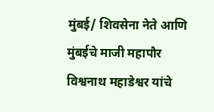मुंबई/ शिवसेना नेते आणि मुंबईचे माजी महापौर विश्वनाथ महाडेश्वर यांचे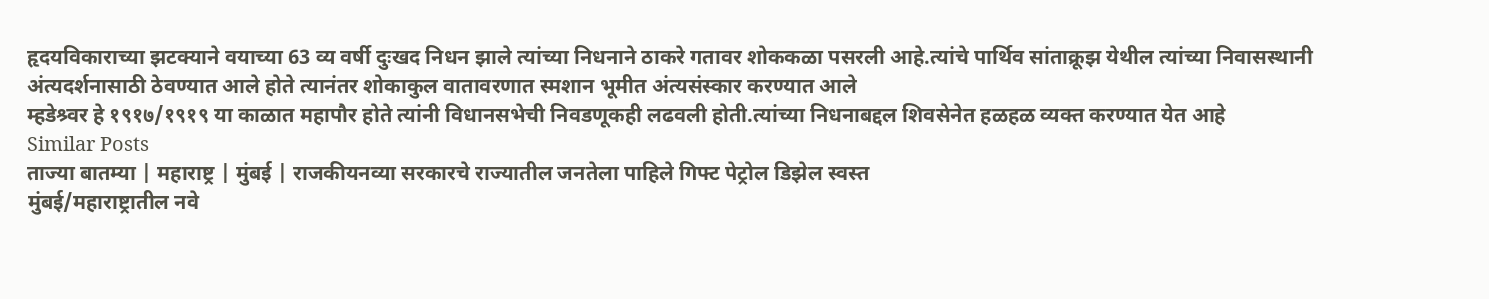हृदयविकाराच्या झटक्याने वयाच्या 63 व्य वर्षी दुःखद निधन झाले त्यांच्या निधनाने ठाकरे गतावर शोककळा पसरली आहे.त्यांचे पार्थिव सांताक्रूझ येथील त्यांच्या निवासस्थानी अंत्यदर्शनासाठी ठेवण्यात आले होते त्यानंतर शोकाकुल वातावरणात स्मशान भूमीत अंत्यसंस्कार करण्यात आले
म्हडेश्र्वर हे १९१७/१९१९ या काळात महापौर होते त्यांनी विधानसभेची निवडणूकही लढवली होती.त्यांच्या निधनाबद्दल शिवसेनेत हळहळ व्यक्त करण्यात येत आहे
Similar Posts
ताज्या बातम्या | महाराष्ट्र | मुंबई | राजकीयनव्या सरकारचे राज्यातील जनतेला पाहिले गिफ्ट पेट्रोल डिझेल स्वस्त
मुंबई/महाराष्ट्रातील नवे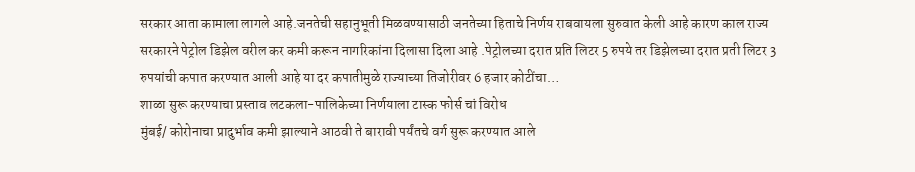सरकार आता कामाला लागले आहे.जनतेची सहानुभूती मिळवण्यासाठी जनतेच्या हिताचे निर्णय राबवायला सुरुवात केली आहे कारण काल राज्य सरकारने पेट्रोल डिझेल वरील कर कमी करून नागरिकांना दिलासा दिला आहे .पेट्रोलच्या दरात प्रति लिटर 5 रुपये तर डिझेलच्या दरात प्रती लिटर 3 रुपयांची कपात करण्यात आली आहे या दर कपातीमुळे राज्याच्या तिजोरीवर 6 हजार कोटींचा…
शाळा सुरू करण्याचा प्रस्ताव लटकला-पालिकेच्या निर्णयाला टास्क फोर्स चां विरोध
मुंबई/ कोरोनाचा प्रादुर्भाव कमी झाल्याने आठवी ते बारावी पर्यंतचे वर्ग सुरू करण्यात आले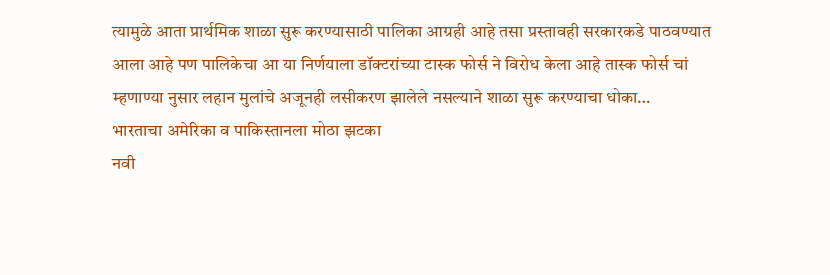त्यामुळे आता प्रार्थमिक शाळा सुरू करण्यासाठी पालिका आग्रही आहे तसा प्रस्तावही सरकारकडे पाठवण्यात आला आहे पण पालिकेचा आ या निर्णयाला डॉक्टरांच्या टास्क फोर्स ने विरोध केला आहे तास्क फोर्स चां म्हणाण्या नुसार लहान मुलांचे अजूनही लसीकरण झालेले नसल्याने शाळा सुरू करण्याचा धोका…
भारताचा अमेरिका व पाकिस्तानला मोठा झटका
नवी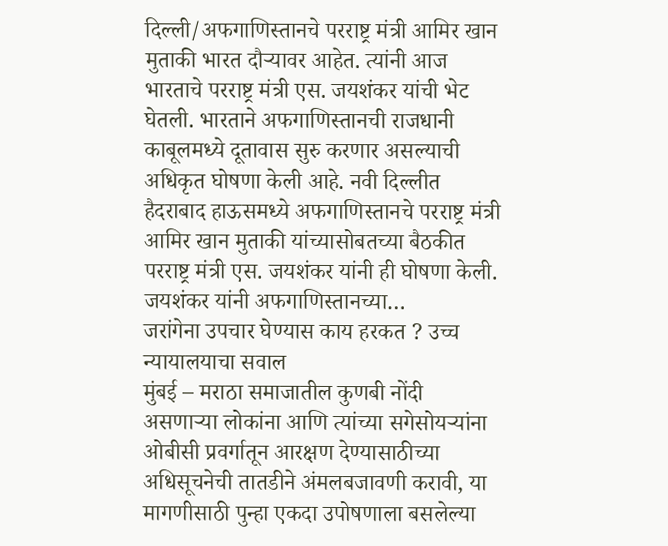दिल्ली/अफगाणिस्तानचे परराष्ट्र मंत्री आमिर खान मुताकी भारत दौऱ्यावर आहेत. त्यांनी आज भारताचे परराष्ट्र मंत्री एस. जयशंकर यांची भेट घेतली. भारताने अफगाणिस्तानची राजधानी काबूलमध्ये दूतावास सुरु करणार असल्याची अधिकृत घोषणा केली आहे. नवी दिल्लीत हैदराबाद हाऊसमध्ये अफगाणिस्तानचे परराष्ट्र मंत्री आमिर खान मुताकी यांच्यासोबतच्या बैठकीत परराष्ट्र मंत्री एस. जयशंकर यांनी ही घोषणा केली. जयशंकर यांनी अफगाणिस्तानच्या…
जरांगेना उपचार घेण्यास काय हरकत ? उच्च न्यायालयाचा सवाल
मुंबई – मराठा समाजातील कुणबी नोंदी असणाऱ्या लोकांना आणि त्यांच्या सगेसोयऱ्यांना ओबीसी प्रवर्गातून आरक्षण देण्यासाठीच्या अधिसूचनेची तातडीने अंमलबजावणी करावी, या मागणीसाठी पुन्हा एकदा उपोषणाला बसलेल्या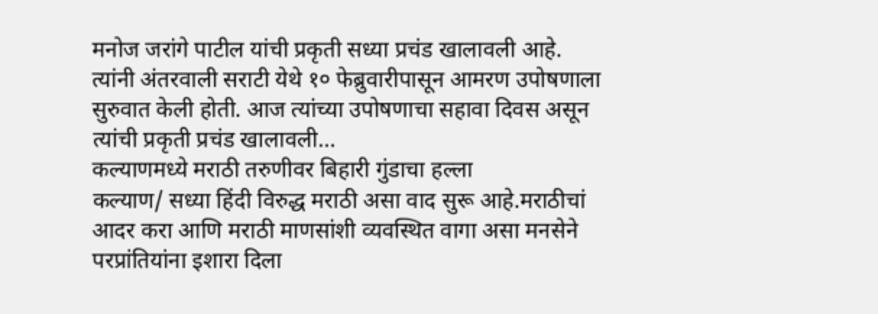मनोज जरांगे पाटील यांची प्रकृती सध्या प्रचंड खालावली आहे. त्यांनी अंतरवाली सराटी येथे १० फेब्रुवारीपासून आमरण उपोषणाला सुरुवात केली होती. आज त्यांच्या उपोषणाचा सहावा दिवस असून त्यांची प्रकृती प्रचंड खालावली…
कल्याणमध्ये मराठी तरुणीवर बिहारी गुंडाचा हल्ला
कल्याण/ सध्या हिंदी विरुद्ध मराठी असा वाद सुरू आहे.मराठीचां आदर करा आणि मराठी माणसांशी व्यवस्थित वागा असा मनसेने परप्रांतियांना इशारा दिला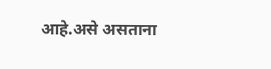आहे.असे असताना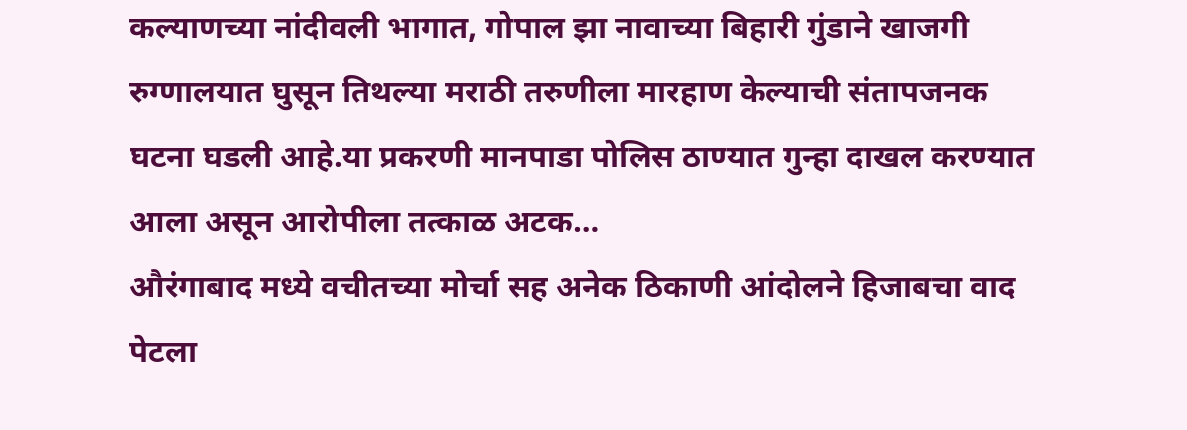कल्याणच्या नांदीवली भागात, गोपाल झा नावाच्या बिहारी गुंडाने खाजगी रुग्णालयात घुसून तिथल्या मराठी तरुणीला मारहाण केल्याची संतापजनक घटना घडली आहे.या प्रकरणी मानपाडा पोलिस ठाण्यात गुन्हा दाखल करण्यात आला असून आरोपीला तत्काळ अटक…
औरंगाबाद मध्ये वचीतच्या मोर्चा सह अनेक ठिकाणी आंदोलने हिजाबचा वाद पेटला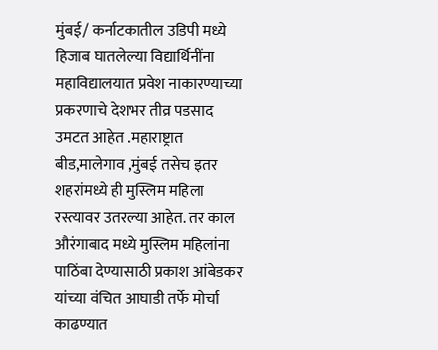मुंबई/ कर्नाटकातील उडिपी मध्ये हिजाब घातलेल्या विद्यार्थिनींना महाविद्यालयात प्रवेश नाकारण्याच्या प्रकरणाचे देशभर तीव्र पडसाद उमटत आहेत .महाराष्ट्रात बीड,मालेगाव ,मुंबई तसेच इतर शहरांमध्ये ही मुस्लिम महिला रस्त्यावर उतरल्या आहेत. तर काल औरंगाबाद मध्ये मुस्लिम महिलांना पाठिंबा देण्यासाठी प्रकाश आंबेडकर यांच्या वंचित आघाडी तर्फे मोर्चा काढण्यात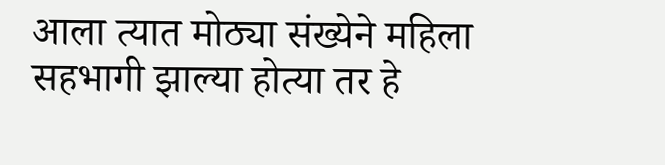आला त्यात मोठ्या संख्येने महिला सहभागी झाल्या होत्या तर हे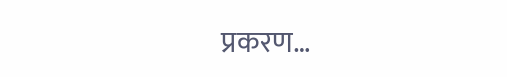प्रकरण…